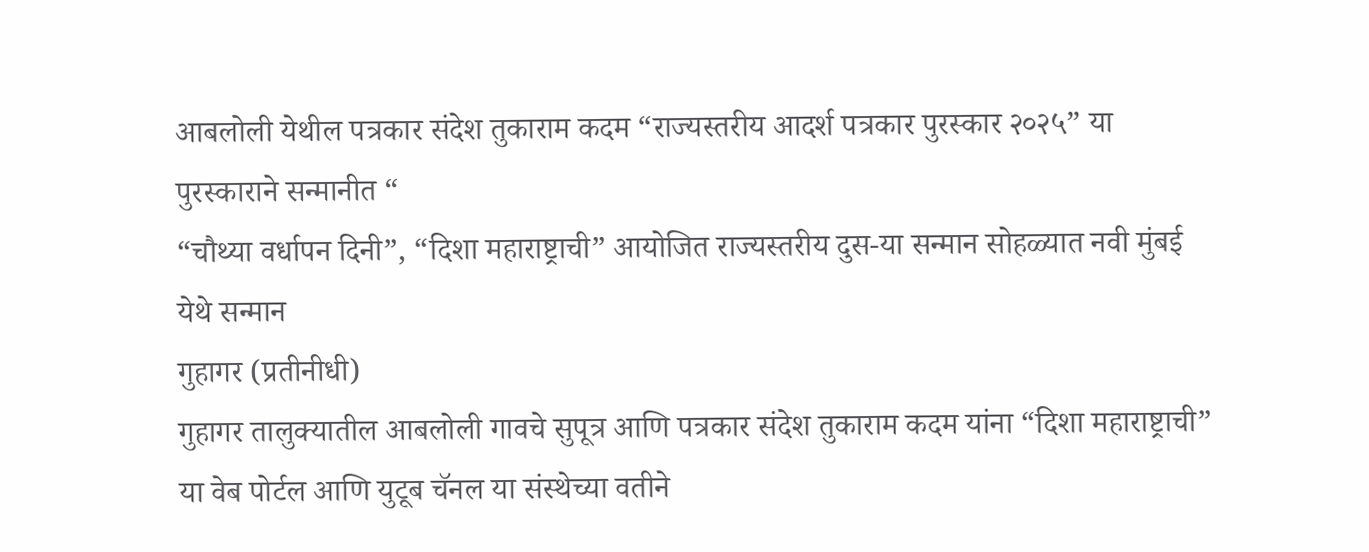आबलोली येथील पत्रकार संदेश तुकाराम कदम “राज्यस्तरीय आदर्श पत्रकार पुरस्कार २०२५” या पुरस्काराने सन्मानीत “
“चौथ्या वर्धापन दिनी”, “दिशा महाराष्ट्राची” आयोजित राज्यस्तरीय दुस-या सन्मान सोहळ्यात नवी मुंबई येथे सन्मान
गुहागर (प्रतीनीधी)
गुहागर तालुक्यातील आबलोली गावचे सुपूत्र आणि पत्रकार संदेश तुकाराम कदम यांना “दिशा महाराष्ट्राची” या वेब पोर्टल आणि युटूब चॅनल या संस्थेच्या वतीने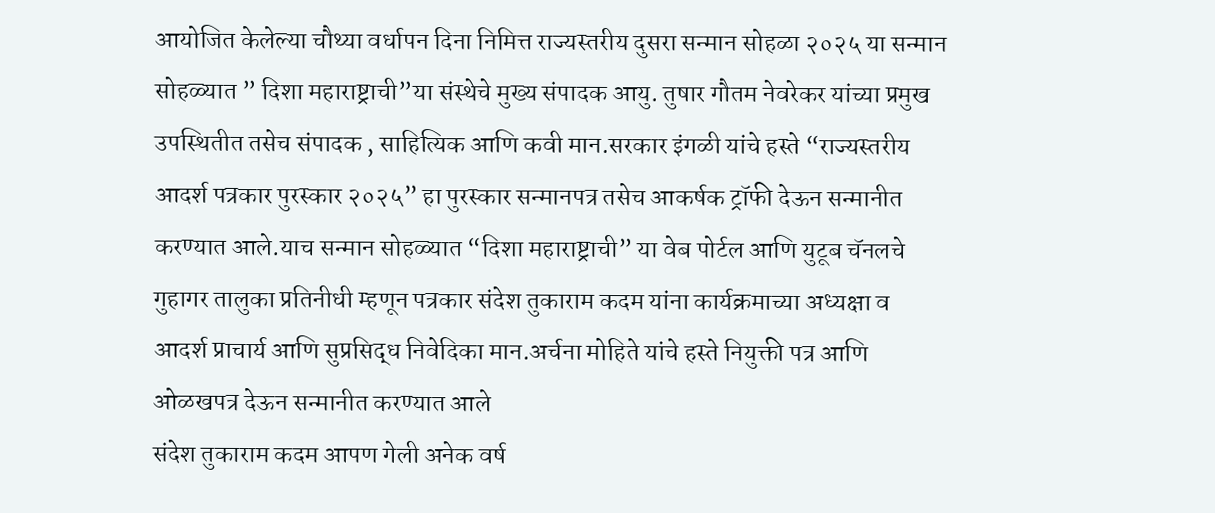आयोजित केलेल्या चौथ्या वर्धापन दिना निमित्त राज्यस्तरीय दुसरा सन्मान सोहळा २०२५ या सन्मान सोहळ्यात ” दिशा महाराष्ट्राची”या संस्थेचे मुख्य संपादक आयु. तुषार गौतम नेवरेकर यांच्या प्रमुख उपस्थितीत तसेच संपादक , साहित्यिक आणि कवी मान.सरकार इंगळी यांचे हस्ते “राज्यस्तरीय आदर्श पत्रकार पुरस्कार २०२५” हा पुरस्कार सन्मानपत्र तसेच आकर्षक ट्रॉफी देऊन सन्मानीत करण्यात आले.याच सन्मान सोहळ्यात “दिशा महाराष्ट्राची” या वेब पोर्टल आणि युटूब चॅनलचे गुहागर तालुका प्रतिनीधी म्हणून पत्रकार संदेश तुकाराम कदम यांना कार्यक्रमाच्या अध्यक्षा व आदर्श प्राचार्य आणि सुप्रसिद्ध निवेदिका मान.अर्चना मोहिते यांचे हस्ते नियुक्ती पत्र आणि ओळखपत्र देऊन सन्मानीत करण्यात आले
संदेश तुकाराम कदम आपण गेली अनेक वर्ष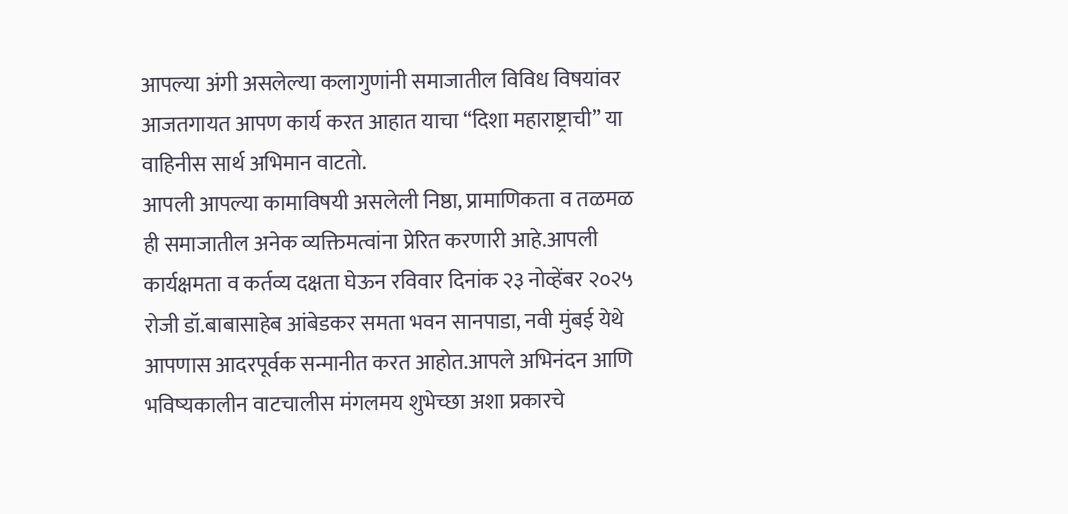आपल्या अंगी असलेल्या कलागुणांनी समाजातील विविध विषयांवर आजतगायत आपण कार्य करत आहात याचा “दिशा महाराष्ट्राची” या वाहिनीस सार्थ अभिमान वाटतो.
आपली आपल्या कामाविषयी असलेली निष्ठा, प्रामाणिकता व तळमळ ही समाजातील अनेक व्यक्तिमत्वांना प्रेरित करणारी आहे.आपली कार्यक्षमता व कर्तव्य दक्षता घेऊन रविवार दिनांक २३ नोव्हेंबर २०२५ रोजी डॉ.बाबासाहेब आंबेडकर समता भवन सानपाडा, नवी मुंबई येथे आपणास आदरपूर्वक सन्मानीत करत आहोत.आपले अभिनंदन आणि भविष्यकालीन वाटचालीस मंगलमय शुभेच्छा अशा प्रकारचे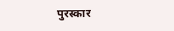पुरस्कार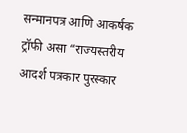सन्मानपत्र आणि आकर्षक ट्रॉफी असा “राज्यस्तरीय आदर्श पत्रकार पुरस्कार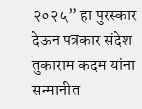२०२५” हा पुरस्कार देऊन पत्रकार संदेश तुकाराम कदम यांना सन्मानीत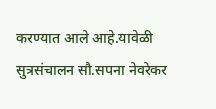करण्यात आले आहे.यावेळी सुत्रसंचालन सौ.सपना नेवरेकर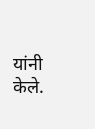यांनी केले.